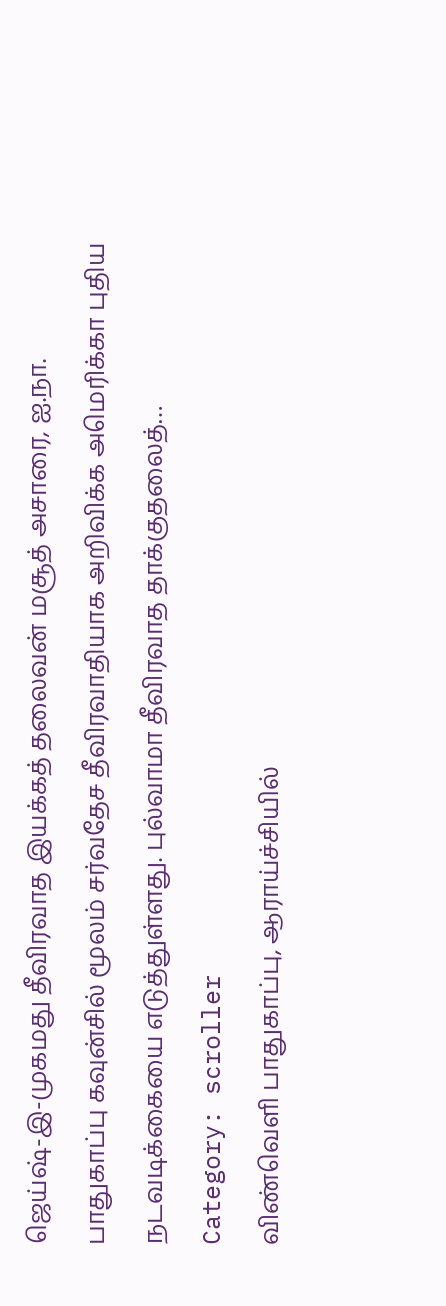ஜெய்ஷ்-இ-முகமது தீவிரவாத இயக்கத் தலைவன் மசூத் அசாரை, ஐ.நா. பாதுகாப்பு கவுன்சில் மூலம் சர்வதேச தீவிரவாதியாக அறிவிக்க அமெரிக்கா புதிய நடவடிக்கையை எடுத்துள்ளது. புல்வாமா தீவிரவாத தாக்குதலைத்…
Category: scroller
விண்வெளி பாதுகாப்பு, ஆராய்ச்சியில்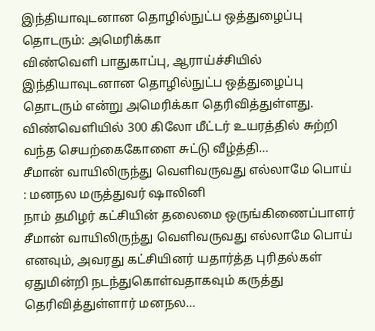இந்தியாவுடனான தொழில்நுட்ப ஒத்துழைப்பு தொடரும்: அமெரிக்கா
விண்வெளி பாதுகாப்பு, ஆராய்ச்சியில் இந்தியாவுடனான தொழில்நுட்ப ஒத்துழைப்பு தொடரும் என்று அமெரிக்கா தெரிவித்துள்ளது. விண்வெளியில் 300 கிலோ மீட்டர் உயரத்தில் சுற்றி வந்த செயற்கைகோளை சுட்டு வீழ்த்தி…
சீமான் வாயிலிருந்து வெளிவருவது எல்லாமே பொய் : மனநல மருத்துவர் ஷாலினி
நாம் தமிழர் கட்சியின் தலைமை ஒருங்கிணைப்பாளர் சீமான் வாயிலிருந்து வெளிவருவது எல்லாமே பொய் எனவும், அவரது கட்சியினர் யதார்த்த புரிதல்கள் ஏதுமின்றி நடந்துகொள்வதாகவும் கருத்து தெரிவித்துள்ளார் மனநல…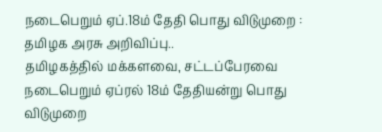நடைபெறும் ஏப்.18ம் தேதி பொது விடுமுறை : தமிழக அரசு அறிவிப்பு..
தமிழகத்தில் மக்களவை, சட்டப்பேரவை நடைபெறும் ஏப்ரல் 18ம் தேதியன்று பொது விடுமுறை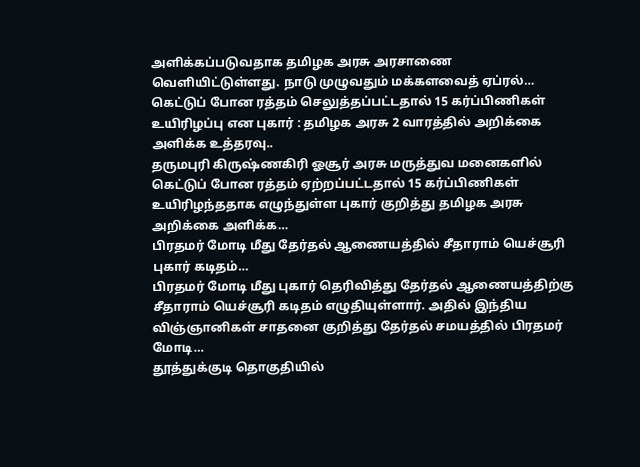அளிக்கப்படுவதாக தமிழக அரசு அரசாணை வெளியிட்டுள்ளது. நாடு முழுவதும் மக்களவைத் ஏப்ரல்…
கெட்டுப் போன ரத்தம் செலுத்தப்பட்டதால் 15 கர்ப்பிணிகள் உயிரிழப்பு என புகார் : தமிழக அரசு 2 வாரத்தில் அறிக்கை அளிக்க உத்தரவு..
தருமபுரி கிருஷ்ணகிரி ஓசூர் அரசு மருத்துவ மனைகளில் கெட்டுப் போன ரத்தம் ஏற்றப்பட்டதால் 15 கர்ப்பிணிகள் உயிரிழந்ததாக எழுந்துள்ள புகார் குறித்து தமிழக அரசு அறிக்கை அளிக்க…
பிரதமர் மோடி மீது தேர்தல் ஆணையத்தில் சீதாராம் யெச்சூரி புகார் கடிதம்…
பிரதமர் மோடி மீது புகார் தெரிவித்து தேர்தல் ஆணையத்திற்கு சீதாராம் யெச்சூரி கடிதம் எழுதியுள்ளார். அதில் இந்திய விஞ்ஞானிகள் சாதனை குறித்து தேர்தல் சமயத்தில் பிரதமர் மோடி…
தூத்துக்குடி தொகுதியில்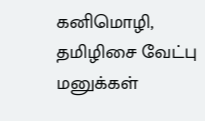கனிமொழி, தமிழிசை வேட்பு மனுக்கள்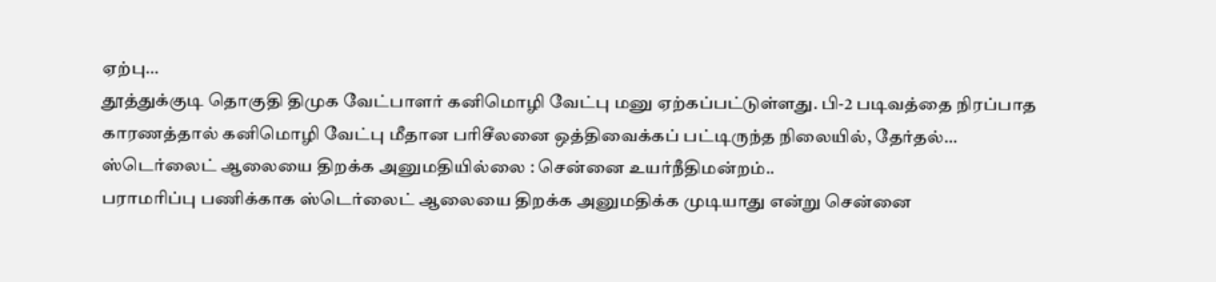ஏற்பு…
தூத்துக்குடி தொகுதி திமுக வேட்பாளர் கனிமொழி வேட்பு மனு ஏற்கப்பட்டுள்ளது. பி-2 படிவத்தை நிரப்பாத காரணத்தால் கனிமொழி வேட்பு மீதான பரிசீலனை ஒத்திவைக்கப் பட்டிருந்த நிலையில், தேர்தல்…
ஸ்டெர்லைட் ஆலையை திறக்க அனுமதியில்லை : சென்னை உயர்நீதிமன்றம்..
பராமரிப்பு பணிக்காக ஸ்டெர்லைட் ஆலையை திறக்க அனுமதிக்க முடியாது என்று சென்னை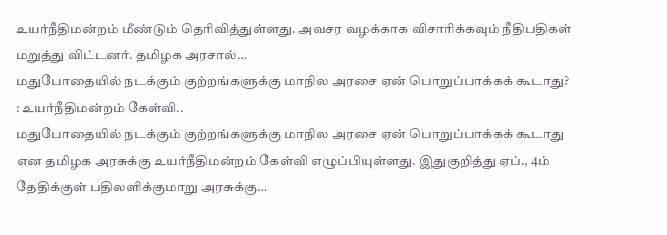உயர்நீதிமன்றம் மீண்டும் தெரிவித்துள்ளது. அவசர வழக்காக விசாரிக்கவும் நீதிபதிகள் மறுத்து விட்டனர். தமிழக அரசால்…
மதுபோதையில் நடக்கும் குற்றங்களுக்கு மாநில அரசை ஏன் பொறுப்பாக்கக் கூடாது? : உயர்நீதிமன்றம் கேள்வி..
மதுபோதையில் நடக்கும் குற்றங்களுக்கு மாநில அரசை ஏன் பொறுப்பாக்கக் கூடாது என தமிழக அரசுக்கு உயர்நீதிமன்றம் கேள்வி எழுப்பியுள்ளது. இதுகுறித்து ஏப்., 4ம் தேதிக்குள் பதிலளிக்குமாறு அரசுக்கு…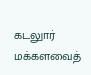கடலுார் மக்களவைத்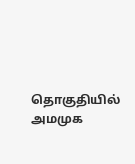தொகுதியில் அமமுக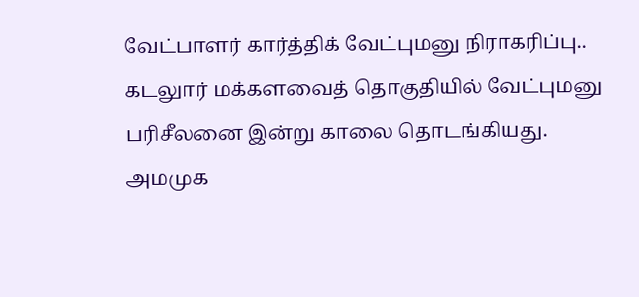வேட்பாளர் கார்த்திக் வேட்புமனு நிராகரிப்பு..
கடலுார் மக்களவைத் தொகுதியில் வேட்புமனு பரிசீலனை இன்று காலை தொடங்கியது. அமமுக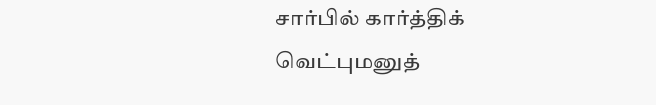சார்பில் கார்த்திக் வெட்புமனுத்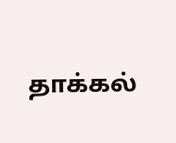தாக்கல்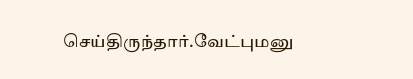செய்திருந்தார்.வேட்புமனு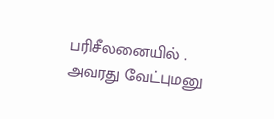பரிசீலனையில் . அவரது வேட்புமனு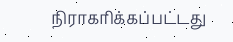நிராகரிக்கப்பட்டது